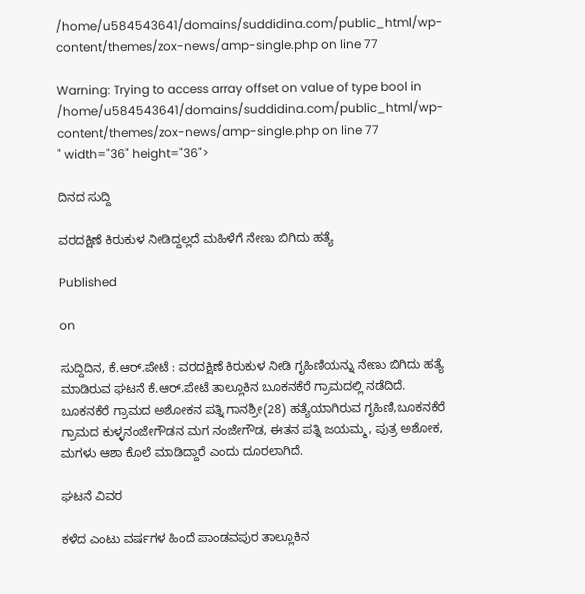/home/u584543641/domains/suddidina.com/public_html/wp-content/themes/zox-news/amp-single.php on line 77

Warning: Trying to access array offset on value of type bool in /home/u584543641/domains/suddidina.com/public_html/wp-content/themes/zox-news/amp-single.php on line 77
" width="36" height="36">

ದಿನದ ಸುದ್ದಿ

ವರದಕ್ಷಿಣೆ ಕಿರುಕುಳ ನೀಡಿದ್ದಲ್ಲದೆ ಮಹಿಳೆಗೆ ನೇಣು ಬಿಗಿದು ಹತ್ಯೆ

Published

on

ಸುದ್ದಿದಿನ, ಕೆ.ಆರ್.ಪೇಟೆ : ವರದಕ್ಷಿಣೆ ಕಿರುಕುಳ ನೀಡಿ ಗೃಹಿಣಿಯನ್ನು ನೇಣು ಬಿಗಿದು ಹತ್ಯೆ ಮಾಡಿರುವ ಘಟನೆ ಕೆ.ಆರ್.ಪೇಟೆ ತಾಲ್ಲೂಕಿನ ಬೂಕನಕೆರೆ ಗ್ರಾಮದಲ್ಲಿ ನಡೆದಿದೆ. ಬೂಕನಕೆರೆ ಗ್ರಾಮದ ಅಶೋಕನ ಪತ್ನಿ ಗಾನಶ್ರೀ(28) ಹತ್ಯೆಯಾಗಿರುವ ಗೃಹಿಣಿ,ಬೂಕನಕೆರೆ ಗ್ರಾಮದ ಕುಳ್ಳನಂಜೇಗೌಡನ ಮಗ ನಂಜೇಗೌಡ, ಈತನ ಪತ್ನಿ ಜಯಮ್ಮ, ಪುತ್ರ ಅಶೋಕ, ಮಗಳು ಆಶಾ ಕೊಲೆ ಮಾಡಿದ್ದಾರೆ ಎಂದು ದೂರಲಾಗಿದೆ.

ಘಟನೆ ವಿವರ

ಕಳೆದ ಎಂಟು ವರ್ಷಗಳ ಹಿಂದೆ ಪಾಂಡವಪುರ ತಾಲ್ಲೂಕಿನ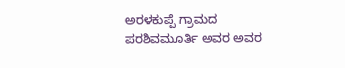ಅರಳಕುಪ್ಪೆ ಗ್ರಾಮದ ಪರಶಿವಮೂರ್ತಿ ಅವರ ಅವರ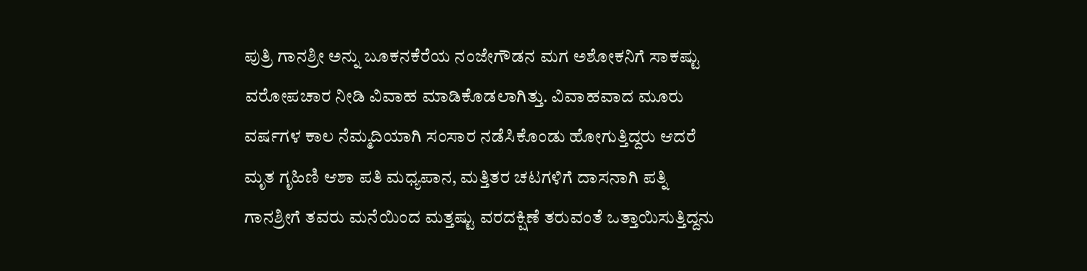ಪುತ್ರಿ ಗಾನಶ್ರೀ ಅನ್ನು ಬೂಕನಕೆರೆಯ ನಂಜೇಗೌಡನ ಮಗ ಅಶೋಕನಿಗೆ ಸಾಕಷ್ಟು ವರೋಪಚಾರ ನೀಡಿ ವಿವಾಹ ಮಾಡಿಕೊಡಲಾಗಿತ್ತು. ವಿವಾಹವಾದ ಮೂರು ವರ್ಷಗಳ ಕಾಲ ನೆಮ್ಮದಿಯಾಗಿ ಸಂಸಾರ ನಡೆಸಿಕೊಂಡು ಹೋಗುತ್ತಿದ್ದರು ಆದರೆ ಮೃತ ಗೃಹಿಣಿ ಆಶಾ ಪತಿ ಮಧ್ಯಪಾನ, ಮತ್ತಿತರ ಚಟಗಳಿಗೆ ದಾಸನಾಗಿ ಪತ್ನಿ ಗಾನಶ್ರೀಗೆ ತವರು ಮನೆಯಿಂದ ಮತ್ತಷ್ಟು ವರದಕ್ಷಿಣೆ ತರುವಂತೆ ಒತ್ತಾಯಿಸುತ್ತಿದ್ದನು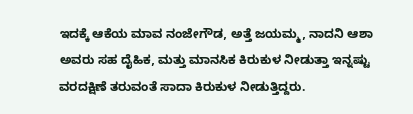ಇದಕ್ಕೆ ಆಕೆಯ ಮಾವ ನಂಜೇಗೌಡ, ಅತ್ತೆ ಜಯಮ್ಮ, ನಾದನಿ ಆಶಾ ಅವರು ಸಹ ದೈಹಿಕ, ಮತ್ತು ಮಾನಸಿಕ ಕಿರುಕುಳ ನೀಡುತ್ತಾ ಇನ್ನಷ್ಟು ವರದಕ್ಷಿಣೆ ತರುವಂತೆ ಸಾದಾ ಕಿರುಕುಳ ನೀಡುತ್ತಿದ್ದರು.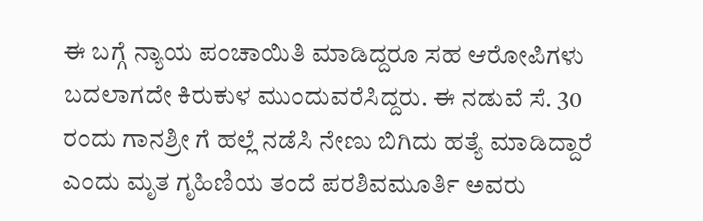ಈ ಬಗ್ಗೆ ನ್ಯಾಯ ಪಂಚಾಯಿತಿ ಮಾಡಿದ್ದರೂ ಸಹ ಆರೋಪಿಗಳು ಬದಲಾಗದೇ ಕಿರುಕುಳ ಮುಂದುವರೆಸಿದ್ದರು. ಈ ನಡುವೆ ಸೆ. 30 ರಂದು ಗಾನಶ್ರೀ ಗೆ ಹಲ್ಲೆ ನಡೆಸಿ ನೇಣು ಬಿಗಿದು ಹತ್ಯೆ ಮಾಡಿದ್ದಾರೆ ಎಂದು ಮೃತ ಗೃಹಿಣಿಯ ತಂದೆ ಪರಶಿವಮೂರ್ತಿ ಅವರು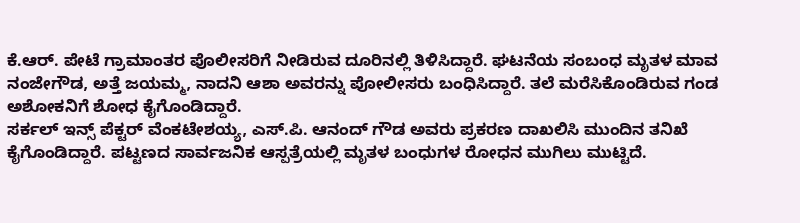ಕೆ.ಆರ್. ಪೇಟೆ ಗ್ರಾಮಾಂತರ ಪೊಲೀಸರಿಗೆ ನೀಡಿರುವ ದೂರಿನಲ್ಲಿ ತಿಳಿಸಿದ್ದಾರೆ. ಘಟನೆಯ ಸಂಬಂಧ ಮೃತಳ ಮಾವ ನಂಜೇಗೌಡ, ಅತ್ತೆ ಜಯಮ್ಮ, ನಾದನಿ ಆಶಾ ಅವರನ್ನು ಪೋಲೀಸರು ಬಂಧಿಸಿದ್ದಾರೆ. ತಲೆ ಮರೆಸಿಕೊಂಡಿರುವ ಗಂಡ ಅಶೋಕನಿಗೆ ಶೋಧ ಕೈಗೊಂಡಿದ್ದಾರೆ.
ಸರ್ಕಲ್ ಇನ್ಸ್ ಪೆಕ್ಟರ್ ವೆಂಕಟೇಶಯ್ಯ, ಎಸ್.ಪಿ. ಆನಂದ್ ಗೌಡ ಅವರು ಪ್ರಕರಣ ದಾಖಲಿಸಿ ಮುಂದಿನ ತನಿಖೆ ಕೈಗೊಂಡಿದ್ದಾರೆ. ಪಟ್ಟಣದ ಸಾರ್ವಜನಿಕ ಆಸ್ಪತ್ರೆಯಲ್ಲಿ ಮೃತಳ ಬಂಧುಗಳ ರೋಧನ ಮುಗಿಲು ಮುಟ್ಟಿದೆ.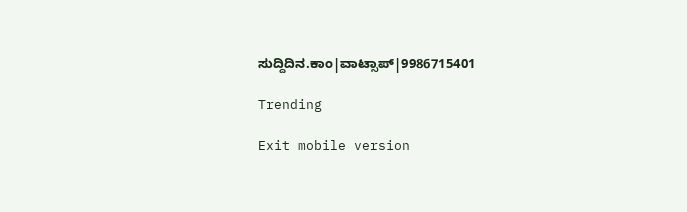ಸುದ್ದಿದಿನ.ಕಾಂ|ವಾಟ್ಸಾಪ್|9986715401

Trending

Exit mobile version